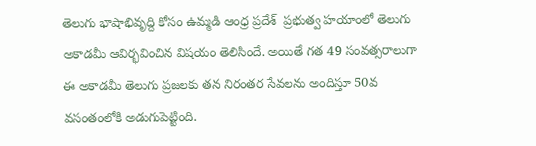తెలుగు భాషాభివృద్ది కోసం ఉమ్మడి ఆంధ్ర ప్రదేశ్  ప్రభుత్వ హయాంలో తెలుగు అకాడమీ ఆవిర్భవించిన విషయం తెలిసిందే. అయితే గత 49 సంవత్సరాలుగా ఈ అకాడమీ తెలుగు ప్రజలకు తన నిరంతర సేవలను అందిస్తూ 50వ వసంతంలోకి అడుగుపెట్టింది.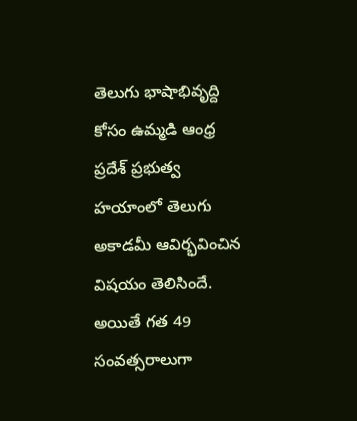తెలుగు భాషాభివృద్ది కోసం ఉమ్మడి ఆంధ్ర ప్రదేశ్ ప్రభుత్వ హయాంలో తెలుగు అకాడమీ ఆవిర్భవించిన విషయం తెలిసిందే. అయితే గత 49 సంవత్సరాలుగా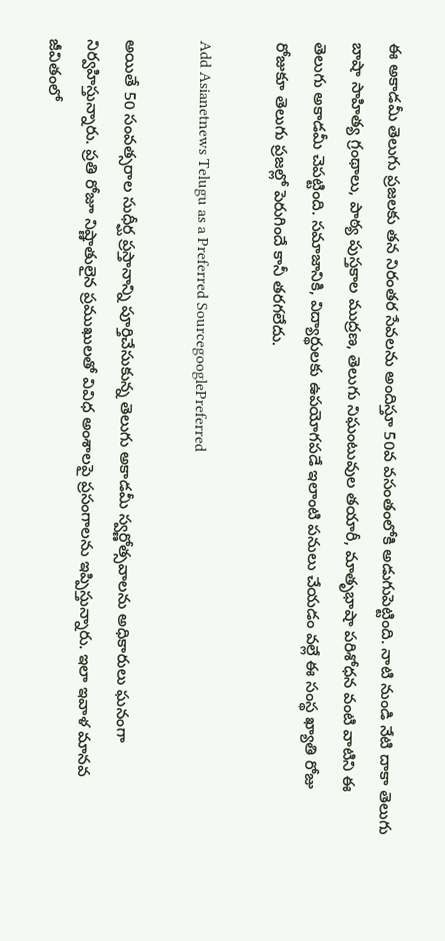ఈ అకాడమీ తెలుగు ప్రజలకు తన నిరంతర సేవలను అందిస్తూ 50వ వసంతంలోకి అడుగుపెట్టింది. నాటి నుండి నేటి దాకా తెలుగు బాషా సాహిత్య గ్రంథాలు, పాఠ్య పుస్తకాల ముద్రణ, తెలుగు నిఘంటువుల తయారీ, మాతృభాషా పరిశోధన వంటి వాటిని ఈ తెలుగు అకాడమీ చెపట్టింది. సమాజానికి, విద్యార్థులకు ఉపయోగపడే ఇలాంటి పనులు చేయడం వల్లే ఈ సంస్థ ఖ్యాతి రోజు రోజుకూ తెలుగు ప్రజల్లో పెరుగిందే కానీ తరగలేదు.

Add Asianetnews Telugu as a Preferred SourcegooglePreferred

అయితే 50 సంవత్సరాల సుధీర్ఘ ప్రస్తానాన్ని పూర్తిచేసుకున్న తెలుగు అకాడమీ స్వర్ణోత్సవాలను అధికారులు ఘనంగా నిర్వహిస్తున్నారు. ప్రతి రోజూ నిష్ణాతులైన ప్రముఖులతో వివిధ అంశాలపై ప్రసంగాలను ఇప్పిస్తున్నారు. ఇలా ఇవాళ మానవ జీవితంలో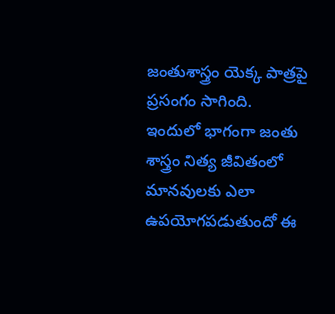జంతుశాస్త్రం యెక్క పాత్రపై ప్రసంగం సాగింది. ఇందులో భాగంగా జంతు శాస్త్రం నిత్య జీవితంలో మానవులకు ఎలా ఉపయోగపడుతుందో ఈ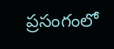ప్రసంగంలో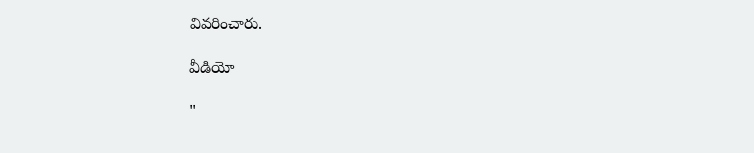వివరించారు.

వీడియో

"